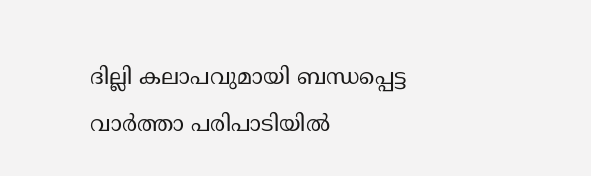ദില്ലി കലാപവുമായി ബന്ധപ്പെട്ട  വാര്‍ത്താ പരിപാടിയില്‍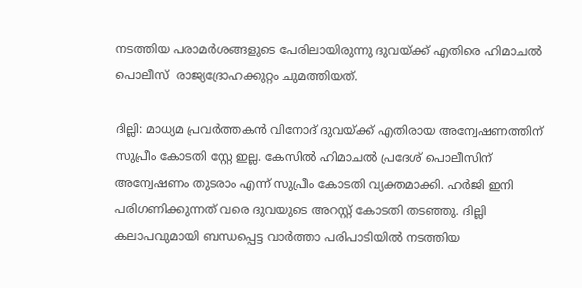നടത്തിയ പരാമർശങ്ങളുടെ പേരിലായിരുന്നു ദുവയ്ക്ക് എതിരെ ഹിമാചൽ പൊലീസ്  രാജ്യദ്രോഹക്കുറ്റം ചുമത്തിയത്.

ദില്ലി: മാധ്യമ പ്രവർത്തകൻ വിനോദ് ദുവയ്ക്ക് എതിരായ അന്വേഷണത്തിന് സുപ്രീം കോടതി സ്റ്റേ ഇല്ല. കേസിൽ ഹിമാചൽ പ്രദേശ് പൊലീസിന് അന്വേഷണം തുടരാം എന്ന് സുപ്രീം കോടതി വ്യക്തമാക്കി. ഹർജി ഇനി പരിഗണിക്കുന്നത് വരെ ദുവയുടെ അറസ്റ്റ് കോടതി തടഞ്ഞു. ദില്ലി കലാപവുമായി ബന്ധപ്പെട്ട വാര്‍ത്താ പരിപാടിയില്‍ നടത്തിയ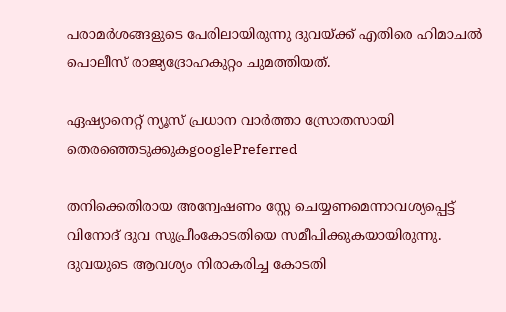പരാമർശങ്ങളുടെ പേരിലായിരുന്നു ദുവയ്ക്ക് എതിരെ ഹിമാചൽ പൊലീസ് രാജ്യദ്രോഹകുറ്റം ചുമത്തിയത്.

ഏഷ്യാനെറ്റ് ന്യൂസ് പ്രധാന വാർത്താ സ്രോതസായി തെരഞ്ഞെടുക്കുകgooglePreferred

തനിക്കെതിരായ അന്വേഷണം സ്റ്റേ ചെയ്യണമെന്നാവശ്യപ്പെട്ട് വിനോദ് ദുവ സുപ്രീംകോടതിയെ സമീപിക്കുകയായിരുന്നു. ദുവയുടെ ആവശ്യം നിരാകരിച്ച കോടതി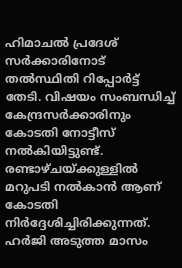ഹിമാചൽ പ്രദേശ് സർക്കാരിനോട് തൽസ്ഥിതി റിപ്പോർട്ട് തേടി. വിഷയം സംബന്ധിച്ച് കേന്ദ്രസർക്കാരിനും കോടതി നോട്ടീസ് നൽകിയിട്ടുണ്ട്. രണ്ടാഴ്ചയ്ക്കുള്ളിൽ മറുപടി നൽകാൻ ആണ് കോടതി നിർദ്ദേശിച്ചിരിക്കുന്നത്. ഹർജി അടുത്ത മാസം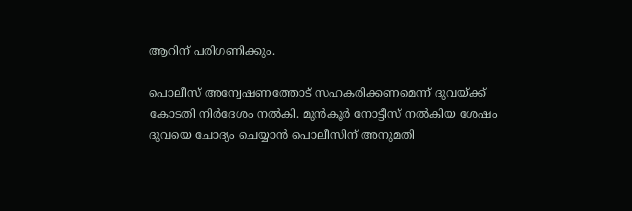ആറിന് പരിഗണിക്കും.

പൊലീസ് അന്വേഷണത്തോട് സഹകരിക്കണമെന്ന് ദുവയ്ക്ക് കോടതി നിർദേശം നൽകി. മുൻകൂർ നോട്ടീസ് നൽകിയ ശേഷം ദുവയെ ചോദ്യം ചെയ്യാൻ പൊലീസിന് അനുമതി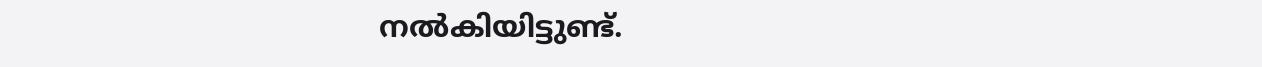നൽകിയിട്ടുണ്ട്.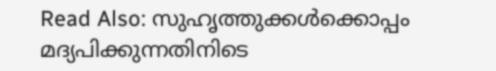Read Also: സുഹൃത്തുക്കൾക്കൊപ്പം മദ്യപിക്കുന്നതിനിടെ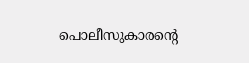പൊലീസുകാരന്റെ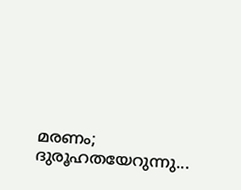മരണം; ദുരൂഹതയേറുന്നു...